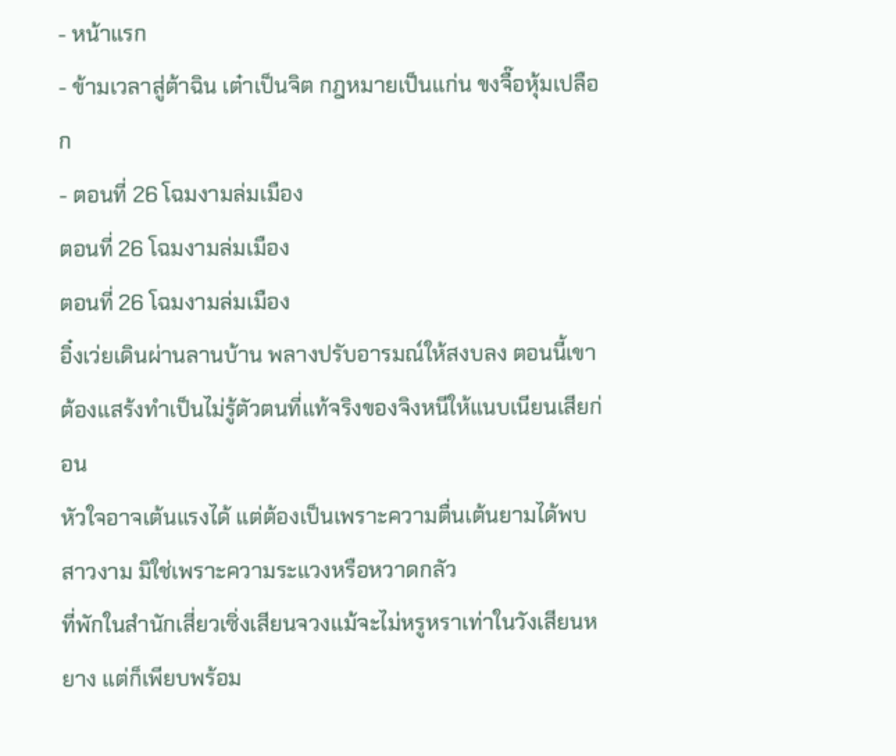- หน้าแรก
- ข้ามเวลาสู่ต้าฉิน เต๋าเป็นจิต กฎหมายเป็นแก่น ขงจื๊อหุ้มเปลือก
- ตอนที่ 26 โฉมงามล่มเมือง
ตอนที่ 26 โฉมงามล่มเมือง
ตอนที่ 26 โฉมงามล่มเมือง
อิ๋งเว่ยเดินผ่านลานบ้าน พลางปรับอารมณ์ให้สงบลง ตอนนี้เขาต้องแสร้งทำเป็นไม่รู้ตัวตนที่แท้จริงของจิงหนีให้แนบเนียนเสียก่อน
หัวใจอาจเต้นแรงได้ แต่ต้องเป็นเพราะความตื่นเต้นยามได้พบสาวงาม มิใช่เพราะความระแวงหรือหวาดกลัว
ที่พักในสำนักเสี่ยวเซิ่งเสียนจวงแม้จะไม่หรูหราเท่าในวังเสียนหยาง แต่ก็เพียบพร้อม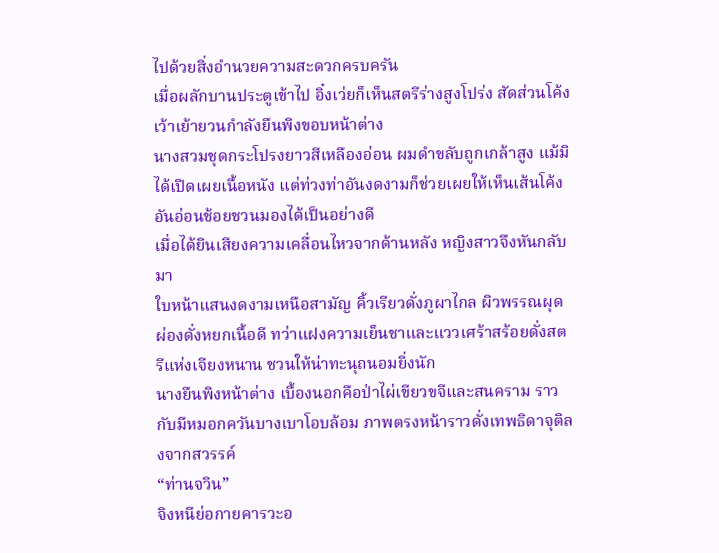ไปด้วยสิ่งอำนวยความสะดวกครบครัน
เมื่อผลักบานประตูเข้าไป อิ๋งเว่ยก็เห็นสตรีร่างสูงโปร่ง สัดส่วนโค้งเว้าเย้ายวนกำลังยืนพิงขอบหน้าต่าง
นางสวมชุดกระโปรงยาวสีเหลืองอ่อน ผมดำขลับถูกเกล้าสูง แม้มิได้เปิดเผยเนื้อหนัง แต่ท่วงท่าอันงดงามก็ช่วยเผยให้เห็นเส้นโค้งอันอ่อนช้อยชวนมองได้เป็นอย่างดี
เมื่อได้ยินเสียงความเคลื่อนไหวจากด้านหลัง หญิงสาวจึงหันกลับมา
ใบหน้าแสนงดงามเหนือสามัญ คิ้วเรียวดั่งภูผาไกล ผิวพรรณผุดผ่องดั่งหยกเนื้อดี ทว่าแฝงความเย็นชาและแววเศร้าสร้อยดั่งสตรีแห่งเจียงหนาน ชวนให้น่าทะนุถนอมยิ่งนัก
นางยืนพิงหน้าต่าง เบื้องนอกคือป่าไผ่เขียวขจีและสนคราม ราวกับมีหมอกควันบางเบาโอบล้อม ภาพตรงหน้าราวดั่งเทพธิดาจุติลงจากสวรรค์
“ท่านจวิน”
จิงหนีย่อกายคารวะอ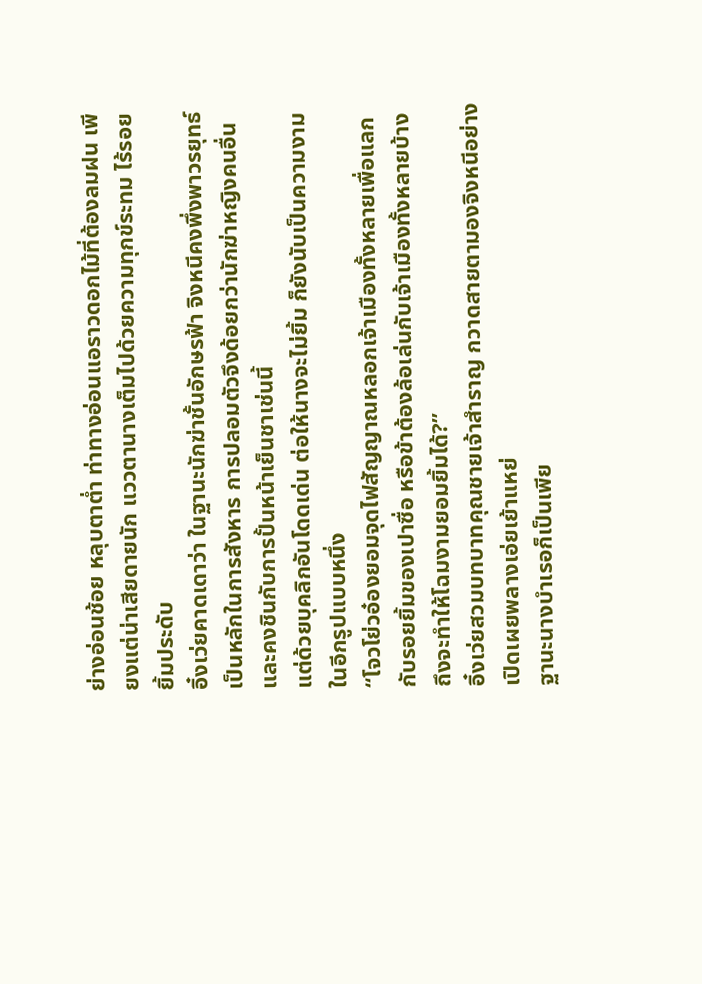ย่างอ่อนช้อย หลุบตาต่ำ ท่าทางอ่อนแอราวดอกไม้ที่ต้องลมฝน เพียงแต่น่าเสียดายนัก แววตานางเต็มไปด้วยความทุกข์ระทม ไร้รอยยิ้มประดับ
อิ๋งเว่ยคาดเดาว่า ในฐานะนักฆ่าชั้นอักษรฟ้า จิงหนีคงพึ่งพาวรยุทธ์เป็นหลักในการสังหาร การปลอมตัวจึงด้อยกว่านักฆ่าหญิงคนอื่น และคงชินกับการปั้นหน้าเย็นชาเช่นนี้
แต่ด้วยบุคลิกอันโดดเด่น ต่อให้นางจะไม่ยิ้ม ก็ยังนับเป็นความงามในอีกรูปแบบหนึ่ง
“โจวโย่วอ๋องยอมจุดไฟสัญญาณหลอกเจ้าเมืองทั้งหลายเพื่อแลกกับรอยยิ้มของเปาซื่อ หรือข้าต้องล้อเล่นกับเจ้าเมืองทั้งหลายบ้าง ถึงจะทำให้โฉมงามยอมยิ้มได้?”
อิ๋งเว่ยสวมบทบาทคุณชายเจ้าสำราญ กวาดสายตามองจิงหนีอย่างเปิดเผยพลางเอ่ยเย้าแหย่
ฐานะนางบำเรอก็เป็นเพีย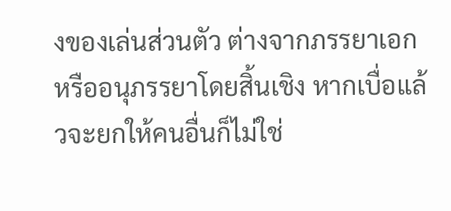งของเล่นส่วนตัว ต่างจากภรรยาเอกหรืออนุภรรยาโดยสิ้นเชิง หากเบื่อแล้วจะยกให้คนอื่นก็ไม่ใช่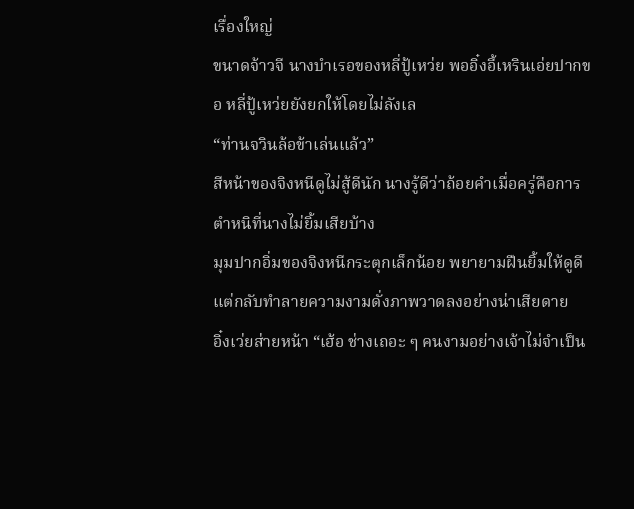เรื่องใหญ่
ขนาดจ้าวจี นางบำเรอของหลี่ปู้เหว่ย พออิ๋งอี้เหรินเอ่ยปากขอ หลี่ปู้เหว่ยยังยกให้โดยไม่ลังเล
“ท่านจวินล้อข้าเล่นแล้ว”
สีหน้าของจิงหนีดูไม่สู้ดีนัก นางรู้ดีว่าถ้อยคำเมื่อครู่คือการตำหนิที่นางไม่ยิ้มเสียบ้าง
มุมปากอิ่มของจิงหนีกระตุกเล็กน้อย พยายามฝืนยิ้มให้ดูดี แต่กลับทำลายความงามดั่งภาพวาดลงอย่างน่าเสียดาย
อิ๋งเว่ยส่ายหน้า “เฮ้อ ช่างเถอะ ๆ คนงามอย่างเจ้าไม่จำเป็น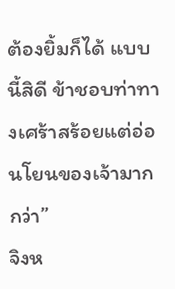ต้องยิ้มก็ได้ แบบนี้สิดี ข้าชอบท่าทางเศร้าสร้อยแต่อ่อนโยนของเจ้ามากกว่า”
จิงห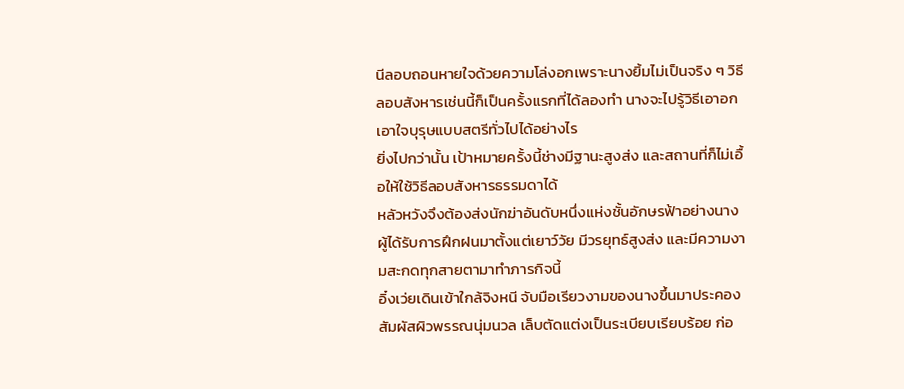นีลอบถอนหายใจด้วยความโล่งอกเพราะนางยิ้มไม่เป็นจริง ๆ วิธีลอบสังหารเช่นนี้ก็เป็นครั้งแรกที่ได้ลองทำ นางจะไปรู้วิธีเอาอกเอาใจบุรุษแบบสตรีทั่วไปได้อย่างไร
ยิ่งไปกว่านั้น เป้าหมายครั้งนี้ช่างมีฐานะสูงส่ง และสถานที่ก็ไม่เอื้อให้ใช้วิธีลอบสังหารธรรมดาได้
หลัวหวังจึงต้องส่งนักฆ่าอันดับหนึ่งแห่งชั้นอักษรฟ้าอย่างนาง ผู้ได้รับการฝึกฝนมาตั้งแต่เยาว์วัย มีวรยุทธ์สูงส่ง และมีความงามสะกดทุกสายตามาทำภารกิจนี้
อิ๋งเว่ยเดินเข้าใกล้จิงหนี จับมือเรียวงามของนางขึ้นมาประคอง สัมผัสผิวพรรณนุ่มนวล เล็บตัดแต่งเป็นระเบียบเรียบร้อย ก่อ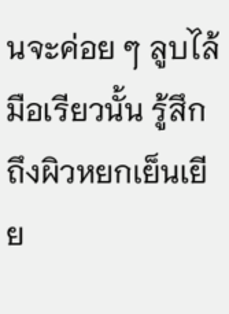นจะค่อย ๆ ลูบไล้มือเรียวนั้น รู้สึกถึงผิวหยกเย็นเยีย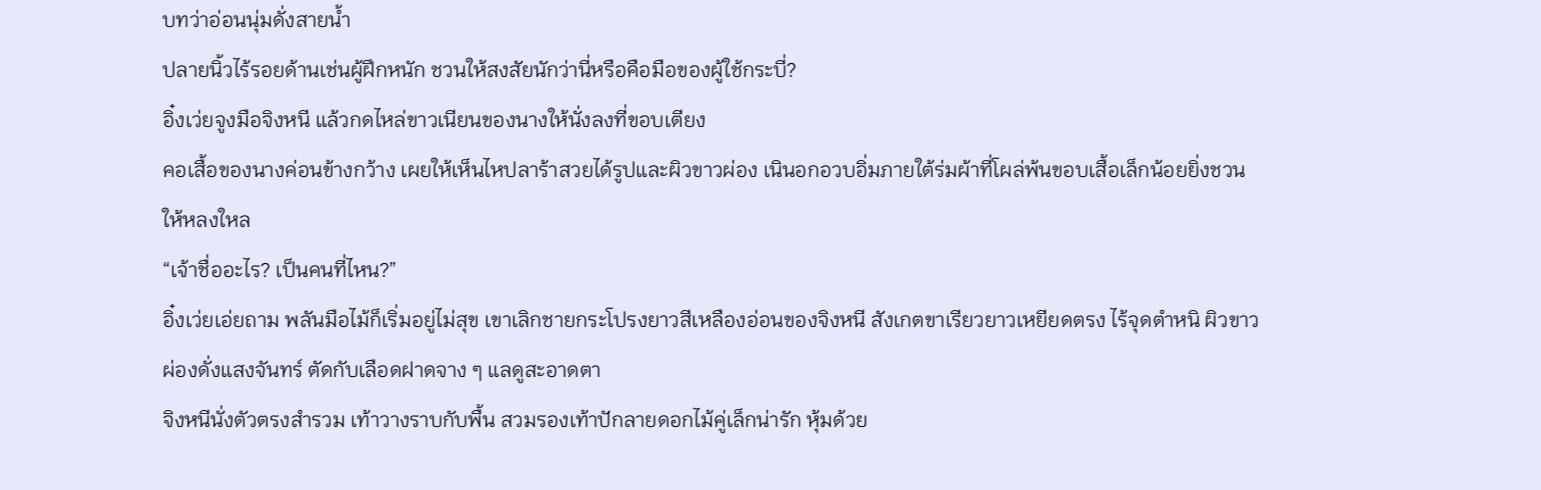บทว่าอ่อนนุ่มดั่งสายน้ำ
ปลายนิ้วไร้รอยด้านเช่นผู้ฝึกหนัก ชวนให้สงสัยนักว่านี่หรือคือมือของผู้ใช้กระบี่?
อิ๋งเว่ยจูงมือจิงหนี แล้วกดไหล่ขาวเนียนของนางให้นั่งลงที่ขอบเตียง
คอเสื้อของนางค่อนข้างกว้าง เผยให้เห็นไหปลาร้าสวยได้รูปและผิวขาวผ่อง เนินอกอวบอิ่มภายใต้ร่มผ้าที่โผล่พ้นขอบเสื้อเล็กน้อยยิ่งชวนให้หลงใหล
“เจ้าชื่ออะไร? เป็นคนที่ไหน?”
อิ๋งเว่ยเอ่ยถาม พลันมือไม้ก็เริ่มอยู่ไม่สุข เขาเลิกชายกระโปรงยาวสีเหลืองอ่อนของจิงหนี สังเกตขาเรียวยาวเหยียดตรง ไร้จุดตำหนิ ผิวขาวผ่องดั่งแสงจันทร์ ตัดกับเลือดฝาดจาง ๆ แลดูสะอาดตา
จิงหนีนั่งตัวตรงสำรวม เท้าวางราบกับพื้น สวมรองเท้าปักลายดอกไม้คู่เล็กน่ารัก หุ้มด้วย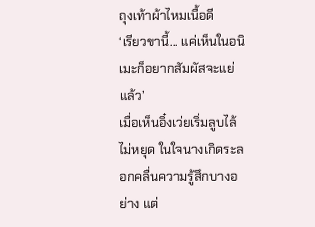ถุงเท้าผ้าไหมเนื้อดี
‘เรียวขานี้... แค่เห็นในอนิเมะก็อยากสัมผัสจะแย่แล้ว’
เมื่อเห็นอิ๋งเว่ยเริ่มลูบไล้ไม่หยุด ในใจนางเกิดระลอกคลื่นความรู้สึกบางอย่าง แต่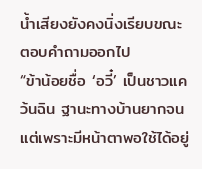น้ำเสียงยังคงนิ่งเรียบขณะตอบคำถามออกไป
“ข้าน้อยชื่อ ‘อวี๋’ เป็นชาวแคว้นฉิน ฐานะทางบ้านยากจน แต่เพราะมีหน้าตาพอใช้ได้อยู่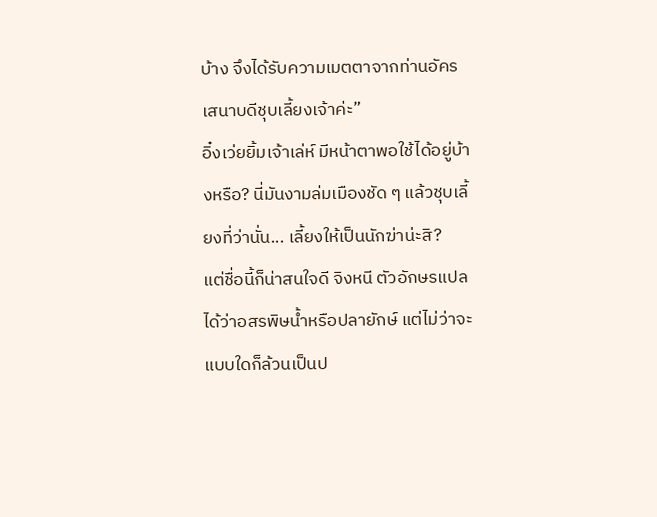บ้าง จึงได้รับความเมตตาจากท่านอัครเสนาบดีชุบเลี้ยงเจ้าค่ะ”
อิ๋งเว่ยยิ้มเจ้าเล่ห์ มีหน้าตาพอใช้ได้อยู่บ้างหรือ? นี่มันงามล่มเมืองชัด ๆ แล้วชุบเลี้ยงที่ว่านั่น... เลี้ยงให้เป็นนักฆ่าน่ะสิ?
แต่ชื่อนี้ก็น่าสนใจดี จิงหนี ตัวอักษรแปลได้ว่าอสรพิษน้ำหรือปลายักษ์ แต่ไม่ว่าจะแบบใดก็ล้วนเป็นป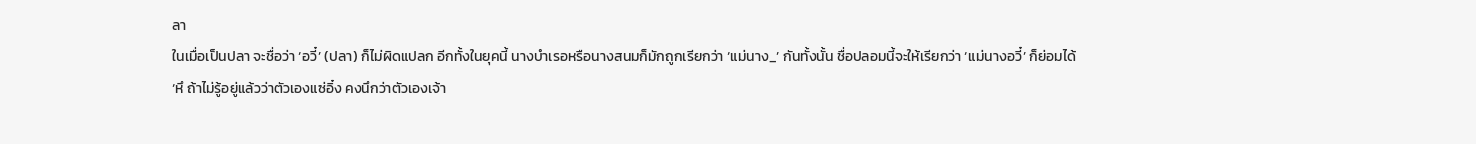ลา
ในเมื่อเป็นปลา จะชื่อว่า ‘อวี๋’ (ปลา) ก็ไม่ผิดแปลก อีกทั้งในยุคนี้ นางบำเรอหรือนางสนมก็มักถูกเรียกว่า ‘แม่นาง_’ กันทั้งนั้น ชื่อปลอมนี้จะให้เรียกว่า ‘แม่นางอวี๋’ ก็ย่อมได้
‘หึ ถ้าไม่รู้อยู่แล้วว่าตัวเองแซ่อิ๋ง คงนึกว่าตัวเองเจ้า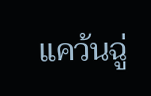แคว้นฉู่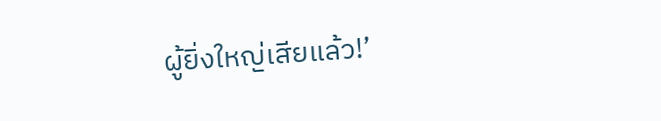ผู้ยิ่งใหญ่เสียแล้ว!’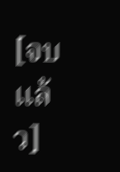[จบแล้ว]